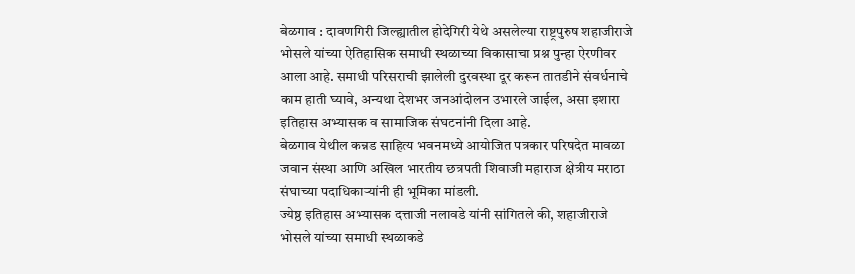बेळगाव : दावणगिरी जिल्ह्यातील होदेगिरी येथे असलेल्या राष्ट्रपुरुष शहाजीराजे भोसले यांच्या ऐतिहासिक समाधी स्थळाच्या विकासाचा प्रश्न पुन्हा ऐरणीवर आला आहे. समाधी परिसराची झालेली दुरवस्था दूर करून तातडीने संवर्धनाचे काम हाती घ्यावे, अन्यथा देशभर जनआंदोलन उभारले जाईल, असा इशारा इतिहास अभ्यासक व सामाजिक संघटनांनी दिला आहे.
बेळगाव येथील कन्नड साहित्य भवनमध्ये आयोजित पत्रकार परिषदेत मावळा जवान संस्था आणि अखिल भारतीय छत्रपती शिवाजी महाराज क्षेत्रीय मराठा संघाच्या पदाधिकाऱ्यांनी ही भूमिका मांडली.
ज्येष्ठ इतिहास अभ्यासक दत्ताजी नलावडे यांनी सांगितले की, शहाजीराजे भोसले यांच्या समाधी स्थळाकडे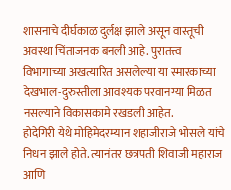शासनाचे दीर्घकाळ दुर्लक्ष झाले असून वास्तूची अवस्था चिंताजनक बनली आहे. पुरातत्त्व विभागाच्या अखत्यारित असलेल्या या स्मारकाच्या देखभाल-दुरुस्तीला आवश्यक परवानग्या मिळत नसल्याने विकासकामे रखडली आहेत.
होदेगिरी येथे मोहिमेदरम्यान शहाजीराजे भोसले यांचे निधन झाले होते. त्यानंतर छत्रपती शिवाजी महाराज आणि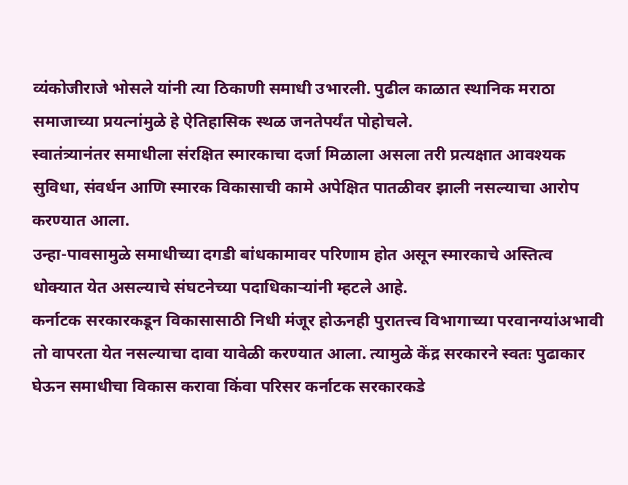व्यंकोजीराजे भोसले यांनी त्या ठिकाणी समाधी उभारली. पुढील काळात स्थानिक मराठा समाजाच्या प्रयत्नांमुळे हे ऐतिहासिक स्थळ जनतेपर्यंत पोहोचले.
स्वातंत्र्यानंतर समाधीला संरक्षित स्मारकाचा दर्जा मिळाला असला तरी प्रत्यक्षात आवश्यक सुविधा, संवर्धन आणि स्मारक विकासाची कामे अपेक्षित पातळीवर झाली नसल्याचा आरोप करण्यात आला.
उन्हा-पावसामुळे समाधीच्या दगडी बांधकामावर परिणाम होत असून स्मारकाचे अस्तित्व धोक्यात येत असल्याचे संघटनेच्या पदाधिकाऱ्यांनी म्हटले आहे.
कर्नाटक सरकारकडून विकासासाठी निधी मंजूर होऊनही पुरातत्त्व विभागाच्या परवानग्यांअभावी तो वापरता येत नसल्याचा दावा यावेळी करण्यात आला. त्यामुळे केंद्र सरकारने स्वतः पुढाकार घेऊन समाधीचा विकास करावा किंवा परिसर कर्नाटक सरकारकडे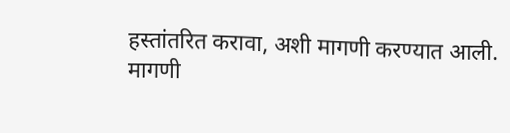हस्तांतरित करावा, अशी मागणी करण्यात आली.
मागणी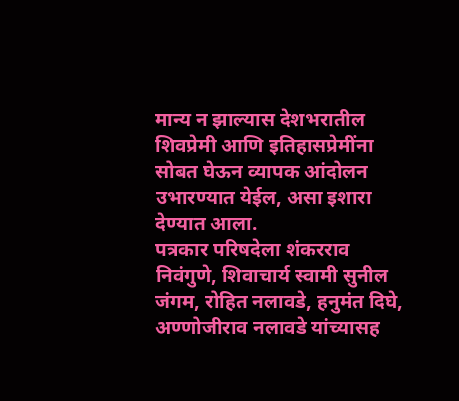मान्य न झाल्यास देशभरातील शिवप्रेमी आणि इतिहासप्रेमींना सोबत घेऊन व्यापक आंदोलन उभारण्यात येईल, असा इशारा देण्यात आला.
पत्रकार परिषदेला शंकरराव निवंगुणे, शिवाचार्य स्वामी सुनील जंगम, रोहित नलावडे, हनुमंत दिघे, अण्णोजीराव नलावडे यांच्यासह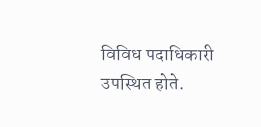विविध पदाधिकारी उपस्थित होते.